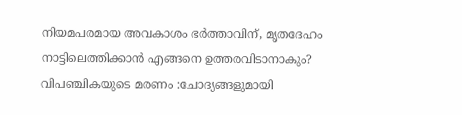നിയമപരമായ അവകാശം ഭർത്താവിന്, മൃതദേഹം നാട്ടിലെത്തിക്കാൻ എങ്ങനെ ഉത്തരവിടാനാകും? വിപഞ്ചികയുടെ മരണം :ചോദ്യങ്ങളുമായി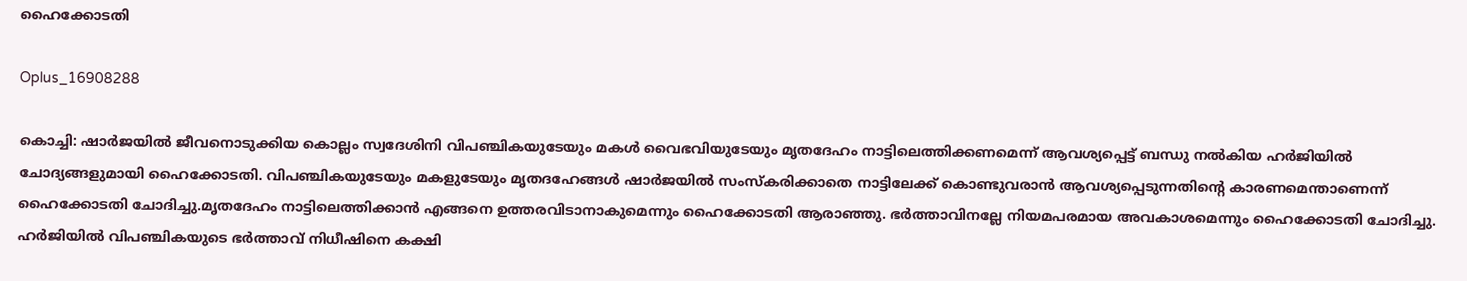ഹൈക്കോടതി

Oplus_16908288

കൊച്ചി: ഷാര്‍ജയില്‍ ജീവനൊടുക്കിയ കൊല്ലം സ്വദേശിനി വിപഞ്ചികയുടേയും മകള്‍ വൈഭവിയുടേയും മൃതദേഹം നാട്ടിലെത്തിക്കണമെന്ന് ആവശ്യപ്പെട്ട് ബന്ധു നല്‍കിയ ഹര്‍ജിയില്‍ ചോദ്യങ്ങളുമായി ഹൈക്കോടതി. വിപഞ്ചികയുടേയും മകളുടേയും മൃതദഹേങ്ങള്‍ ഷാര്‍ജയില്‍ സംസ്‌കരിക്കാതെ നാട്ടിലേക്ക് കൊണ്ടുവരാന്‍ ആവശ്യപ്പെടുന്നതിന്റെ കാരണമെന്താണെന്ന് ഹൈക്കോടതി ചോദിച്ചു.മൃതദേഹം നാട്ടിലെത്തിക്കാന്‍ എങ്ങനെ ഉത്തരവിടാനാകുമെന്നും ഹൈക്കോടതി ആരാഞ്ഞു. ഭര്‍ത്താവിനല്ലേ നിയമപരമായ അവകാശമെന്നും ഹൈക്കോടതി ചോദിച്ചു. ഹര്‍ജിയില്‍ വിപഞ്ചികയുടെ ഭര്‍ത്താവ് നിധീഷിനെ കക്ഷി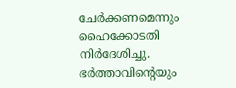ചേര്‍ക്കണമെന്നും ഹൈക്കോടതി നിര്‍ദേശിച്ചു. ഭര്‍ത്താവിന്റെയും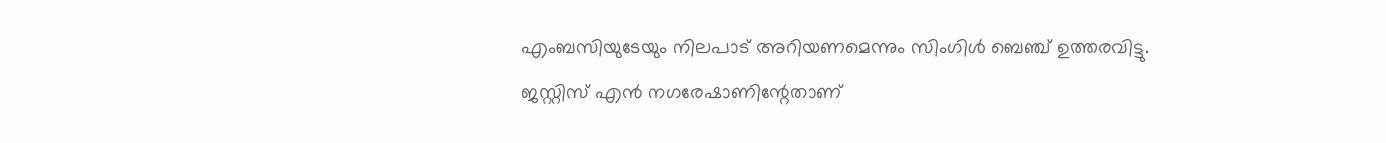എംബസിയുടേയും നിലപാട് അറിയണമെന്നും സിംഗിള്‍ ബെഞ്ച് ഉത്തരവിട്ടു. ജസ്റ്റിസ് എന്‍ നഗരേഷാണിന്റേതാണ്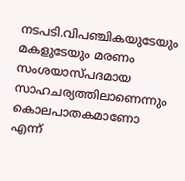നടപടി.വിപഞ്ചികയുടേയും മകളുടേയും മരണം സംശയാസ്പദമായ സാഹചര്യത്തിലാണെന്നും കൊലപാതകമാണോ എന്ന്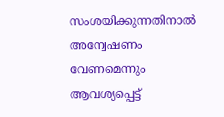സംശയിക്കുന്നതിനാല്‍ അന്വേഷണം വേണമെന്നും ആവശ്യപ്പെട്ട്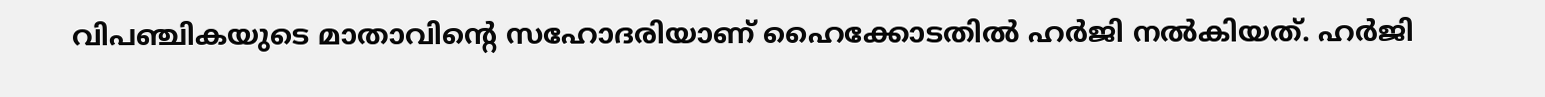വിപഞ്ചികയുടെ മാതാവിന്റെ സഹോദരിയാണ് ഹൈക്കോടതില്‍ ഹര്‍ജി നല്‍കിയത്. ഹര്‍ജി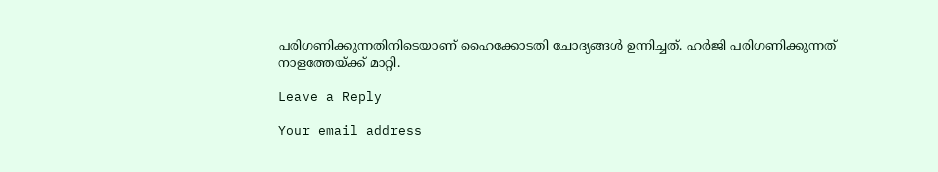പരിഗണിക്കുന്നതിനിടെയാണ് ഹൈക്കോടതി ചോദ്യങ്ങള്‍ ഉന്നിച്ചത്. ഹര്‍ജി പരിഗണിക്കുന്നത് നാളത്തേയ്ക്ക് മാറ്റി.

Leave a Reply

Your email address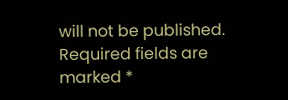will not be published. Required fields are marked *